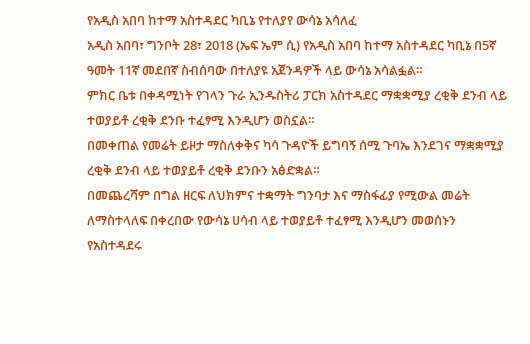የአዲስ አበባ ከተማ አስተዳደር ካቢኔ የተለያየ ውሳኔ አሳለፈ
አዲስ አበባ፣ ግንቦት 28፣ 2018 (ኤፍ ኤም ሲ) የአዲስ አበባ ከተማ አስተዳደር ካቢኔ በ5ኛ ዓመት 11ኛ መደበኛ ስብሰባው በተለያዩ አጀንዳዎች ላይ ውሳኔ አሳልፏል፡፡
ምክር ቤቱ በቀዳሚነት የገላን ጉራ ኢንዱስትሪ ፓርክ አስተዳደር ማቋቋሚያ ረቂቅ ደንብ ላይ ተወያይቶ ረቂቅ ደንቡ ተፈፃሚ እንዲሆን ወስኗል።
በመቀጠል የመሬት ይዞታ ማስለቀቅና ካሳ ጉዳዮች ይግባኝ ሰሚ ጉባኤ እንደገና ማቋቋሚያ ረቂቅ ደንብ ላይ ተወያይቶ ረቂቅ ደንቡን አፅድቋል።
በመጨረሻም በግል ዘርፍ ለህክምና ተቋማት ግንባታ እና ማስፋፊያ የሚውል መሬት ለማስተላለፍ በቀረበው የውሳኔ ሀሳብ ላይ ተወያይቶ ተፈፃሚ እንዲሆን መወሰኑን የአስተዳደሩ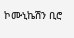ኮሙኒኬሽን ቢሮ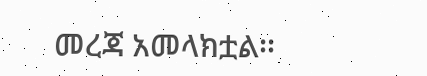መረጃ አመላክቷል፡፡